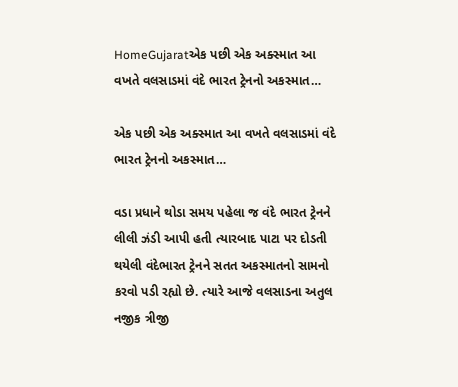HomeGujaratએક પછી એક અક્સ્માત આ વખતે વલસાડમાં વંદે ભારત ટ્રેનનો અકસ્માત…

એક પછી એક અક્સ્માત આ વખતે વલસાડમાં વંદે ભારત ટ્રેનનો અકસ્માત…

વડા પ્રધાને થોડા સમય પહેલા જ વંદે ભારત ટ્રેનને લીલી ઝંડી આપી હતી ત્યારબાદ પાટા પર દોડતી થયેલી વંદેભારત ટ્રેનને સતત અકસ્માતનો સામનો કરવો પડી રહ્યો છે. ત્યારે આજે વલસાડના અતુલ નજીક ત્રીજી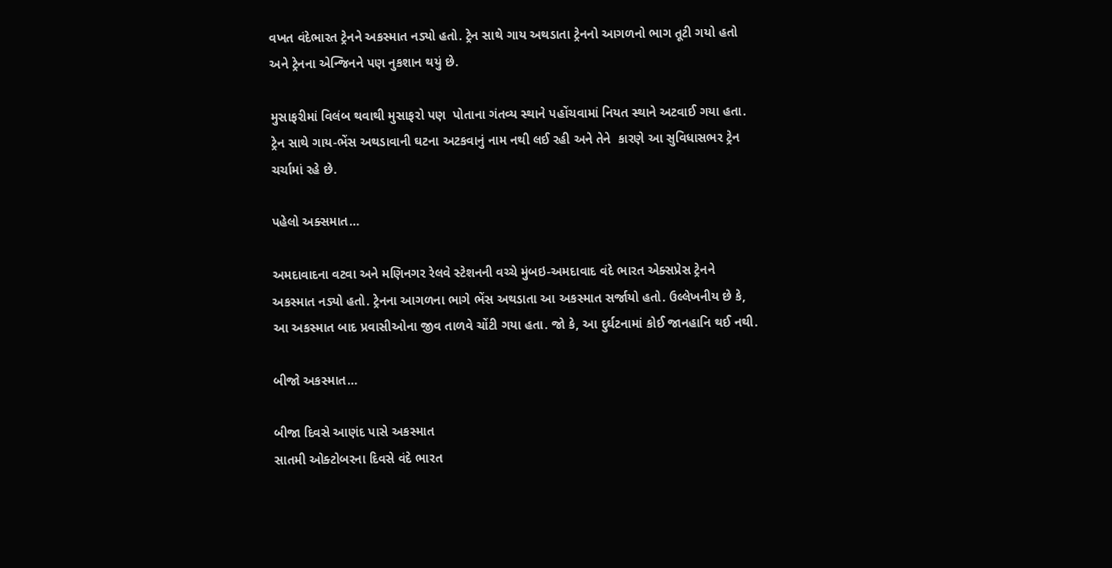વખત વંદેભારત ટ્રેનને અકસ્માત નડ્યો હતો. ટ્રેન સાથે ગાય અથડાતા ટ્રેનનો આગળનો ભાગ તૂટી ગયો હતો અને ટ્રેનના એન્જિનને પણ નુકશાન થયું છે.

મુસાફરીમાં વિલંબ થવાથી મુસાફરો પણ  પોતાના ગંતવ્ય સ્થાને પહોંચવામાં નિયત સ્થાને અટવાઈ ગયા હતા. ટ્રેન સાથે ગાય-ભેંસ અથડાવાની ઘટના અટકવાનું નામ નથી લઈ રહી અને તેને  કારણે આ સુવિધાસભર ટ્રેન ચર્ચામાં રહે છે.

પહેલો અક્સમાત…

અમદાવાદના વટવા અને મણિનગર રેલવે સ્ટેશનની વચ્ચે મુંબઇ-અમદાવાદ વંદે ભારત એક્સપ્રેસ ટ્રેનને અકસ્માત નડ્યો હતો. ટ્રેનના આગળના ભાગે ભેંસ અથડાતા આ અકસ્માત સર્જાયો હતો. ઉલ્લેખનીય છે કે, આ અકસ્માત બાદ પ્રવાસીઓના જીવ તાળવે ચોંટી ગયા હતા. જો કે, આ દુર્ઘટનામાં કોઈ જાનહાનિ થઈ નથી.

બીજો અકસ્માત…

બીજા દિવસે આણંદ પાસે અકસ્માત
સાતમી ઓક્ટોબરના દિવસે વંદે ભારત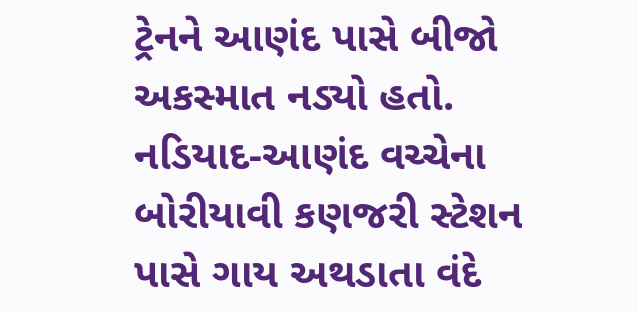ટ્રેનને આણંદ પાસે બીજો અકસ્માત નડ્યો હતો. નડિયાદ-આણંદ વચ્ચેના બોરીયાવી કણજરી સ્ટેશન પાસે ગાય અથડાતા વંદે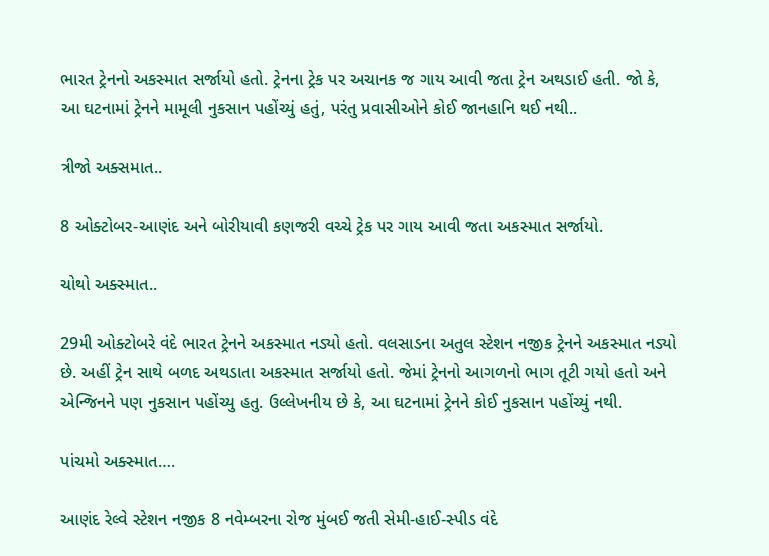ભારત ટ્રેનનો અકસ્માત સર્જાયો હતો. ટ્રેનના ટ્રેક પર અચાનક જ ગાય આવી જતા ટ્રેન અથડાઈ હતી. જો કે, આ ઘટનામાં ટ્રેનને મામૂલી નુકસાન પહોંચ્યું હતું, પરંતુ પ્રવાસીઓને કોઈ જાનહાનિ થઈ નથી..

ત્રીજો અક્સમાત..

8 ઓક્ટોબર-આણંદ અને બોરીયાવી કણજરી વચ્ચે ટ્રેક પર ગાય આવી જતા અકસ્માત સર્જાયો.

ચોથો અક્સ્માત..

29મી ઓક્ટોબરે વંદે ભારત ટ્રેનને અકસ્માત નડ્યો હતો. વલસાડના અતુલ સ્ટેશન નજીક ટ્રેનને અકસ્માત નડ્યો છે. અહીં ટ્રેન સાથે બળદ અથડાતા અકસ્માત સર્જાયો હતો. જેમાં ટ્રેનનો આગળનો ભાગ તૂટી ગયો હતો અને એન્જિનને પણ નુકસાન પહોંચ્યુ હતુ. ઉલ્લેખનીય છે કે, આ ઘટનામાં ટ્રેનને કોઈ નુકસાન પહોંચ્યું નથી.

પાંચમો અક્સ્માત….

આણંદ રેલ્વે સ્ટેશન નજીક 8 નવેમ્બરના રોજ મુંબઈ જતી સેમી-હાઈ-સ્પીડ વંદે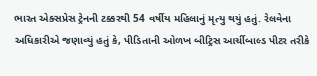ભારત એક્સપ્રેસ ટ્રેનની ટક્કરથી 54 વર્ષીય મહિલાનું મૃત્યુ થયું હતું. રેલવેના અધિકારીએ જણાવ્યું હતું કે, પીડિતાની ઓળખ બીટ્રિસ આર્ચીબાલ્ડ પીટર તરીકે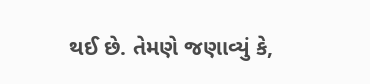થઈ છે. તેમણે જણાવ્યું કે,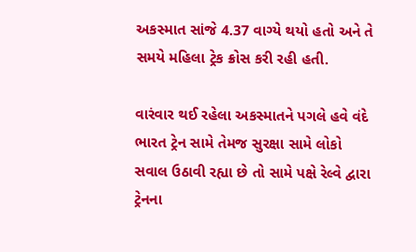અકસ્માત સાંજે 4.37 વાગ્યે થયો હતો અને તે સમયે મહિલા ટ્રેક ક્રોસ કરી રહી હતી.

વારંવાર થઈ રહેલા અકસ્માતને પગલે હવે વંદે ભારત ટ્રેન સામે તેમજ સુરક્ષા સામે લોકો સવાલ ઉઠાવી રહ્યા છે તો સામે પક્ષે રેલ્વે દ્વારા ટ્રેનના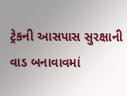ટ્રેકની આસપાસ સુરક્ષાની વાડ બનાવાવમાં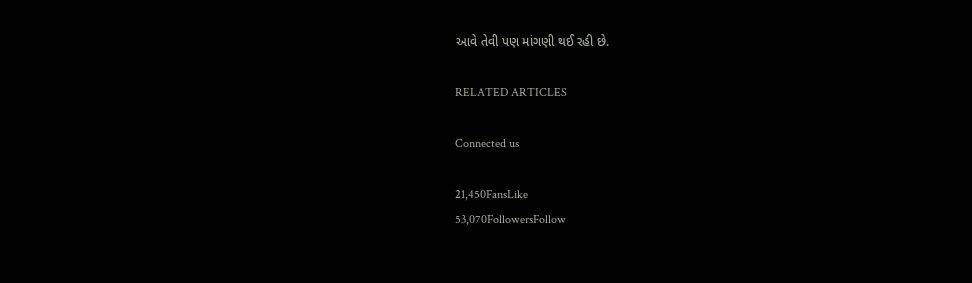આવે તેવી પણ માંગણી થઈ રહી છે.

RELATED ARTICLES

Connected us

21,450FansLike
53,070FollowersFollow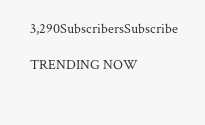3,290SubscribersSubscribe

TRENDING NOW